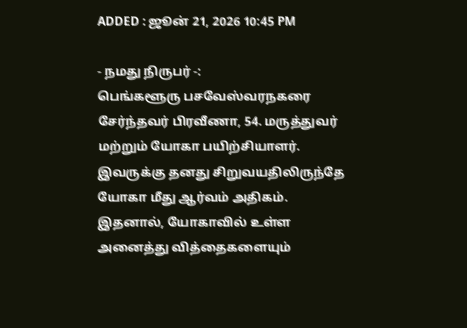ADDED : ஜூன் 21, 2026 10:45 PM

- நமது நிருபர் -:
பெங்களூரு பசவேஸ்வரநகரை சேர்ந்தவர் பிரவீணா, 54. மருத்துவர் மற்றும் யோகா பயிற்சியாளர். இவருக்கு தனது சிறுவயதிலிருந்தே யோகா மீது ஆர்வம் அதிகம். இதனால், யோகாவில் உள்ள அனைத்து வித்தைகளையும்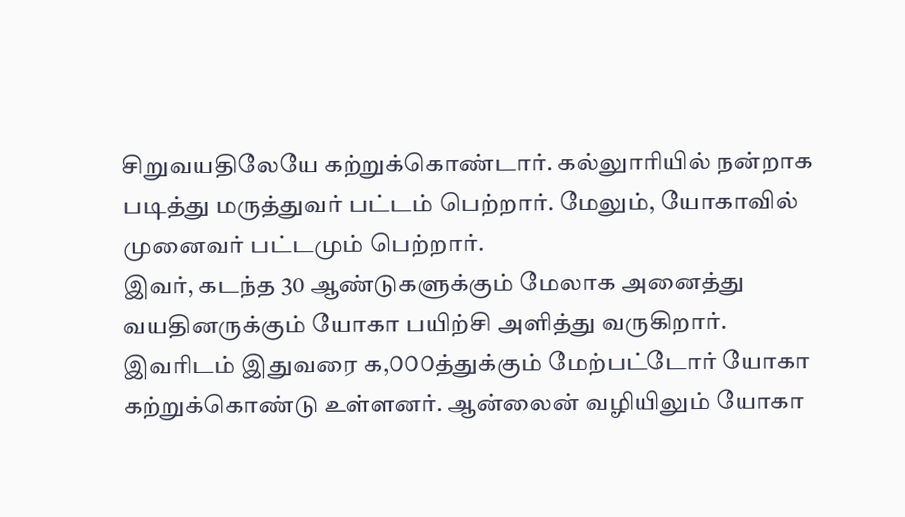சிறுவயதிலேயே கற்றுக்கொண்டார். கல்லுாரியில் நன்றாக படித்து மருத்துவர் பட்டம் பெற்றார். மேலும், யோகாவில் முனைவர் பட்டமும் பெற்றார்.
இவர், கடந்த 30 ஆண்டுகளுக்கும் மேலாக அனைத்து வயதினருக்கும் யோகா பயிற்சி அளித்து வருகிறார். இவரிடம் இதுவரை ௧,௦௦௦த்துக்கும் மேற்பட்டோர் யோகா கற்றுக்கொண்டு உள்ளனர். ஆன்லைன் வழியிலும் யோகா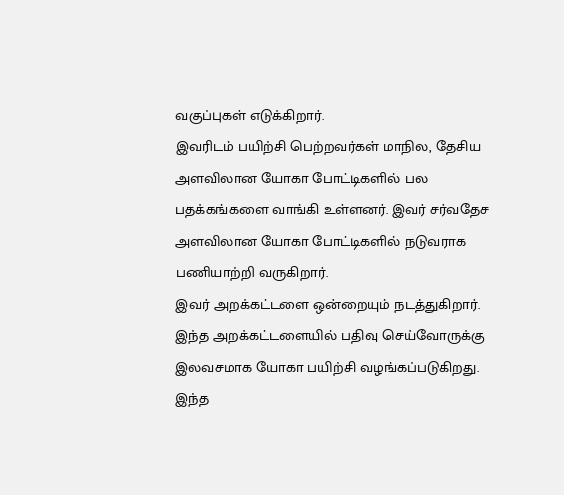வகுப்புகள் எடுக்கிறார்.
இவரிடம் பயிற்சி பெற்றவர்கள் மாநில, தேசிய அளவிலான யோகா போட்டிகளில் பல பதக்கங்களை வாங்கி உள்ளனர். இவர் சர்வதேச அளவிலான யோகா போட்டிகளில் நடுவராக பணியாற்றி வருகிறார்.
இவர் அறக்கட்டளை ஒன்றையும் நடத்துகிறார். இந்த அறக்கட்டளையில் பதிவு செய்வோருக்கு இலவசமாக யோகா பயிற்சி வழங்கப்படுகிறது. இந்த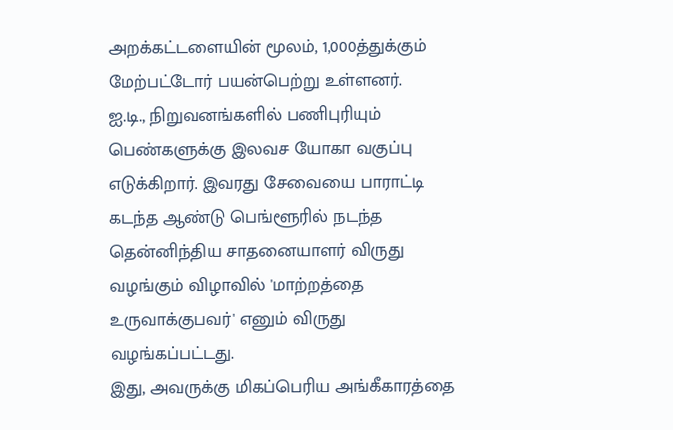அறக்கட்டளையின் மூலம், 1,000த்துக்கும் மேற்பட்டோர் பயன்பெற்று உள்ளனர்.
ஐ.டி., நிறுவனங்களில் பணிபுரியும் பெண்களுக்கு இலவச யோகா வகுப்பு எடுக்கிறார். இவரது சேவையை பாராட்டி கடந்த ஆண்டு பெங்ளூரில் நடந்த தென்னிந்திய சாதனையாளர் விருது வழங்கும் விழாவில் 'மாற்றத்தை உருவாக்குபவர்' எனும் விருது வழங்கப்பட்டது.
இது, அவருக்கு மிகப்பெரிய அங்கீகாரத்தை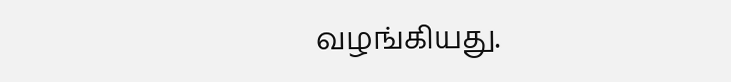வழங்கியது.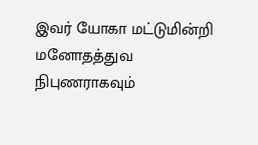இவர் யோகா மட்டுமின்றி மனோதத்துவ நிபுணராகவும்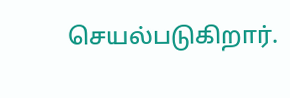செயல்படுகிறார்.